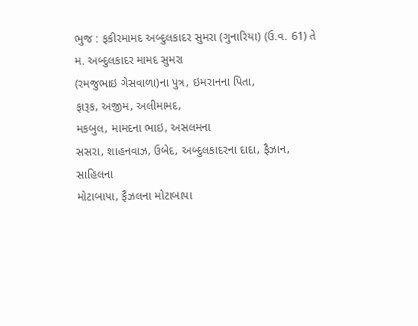ભુજ : ફકીરમામદ અબ્દુલકાદર સુમરા (ગુનારિયા) (ઉ.વ. 61) તે મ. અબ્દુલકાદર મામદ સુમરા
(રમજુભાઇ ગેસવાળા)ના પુત્ર, ઇમરાનના પિતા,
ફારૂક, અજીમ, અલીમામદ,
મકબુલ, મામદના ભાઇ, અસલમના
સસરા, શાહનવાઝ, ઉબેદ, અબ્દુલકાદરના દાદા, ફૈઝાન, સાહિલના
મોટાબાપા, ફૈઝલના મોટાબાપા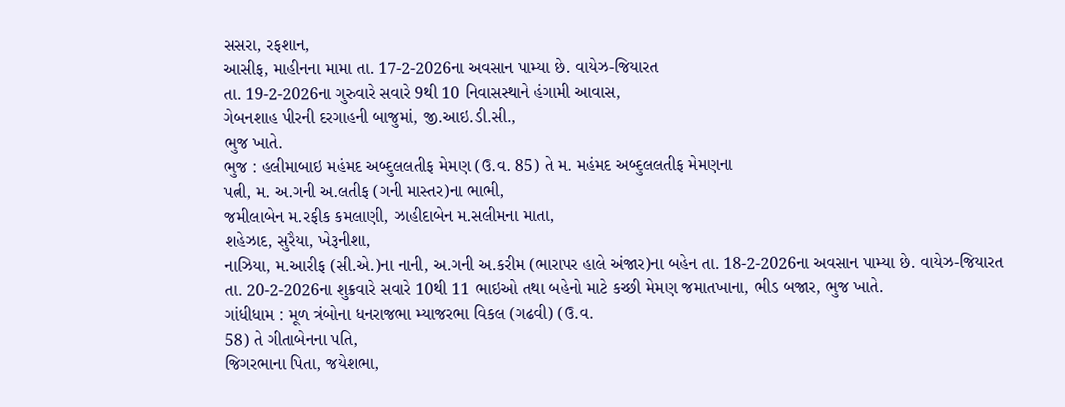સસરા, રફશાન,
આસીફ, માહીનના મામા તા. 17-2-2026ના અવસાન પામ્યા છે. વાયેઝ-જિયારત
તા. 19-2-2026ના ગુરુવારે સવારે 9થી 10 નિવાસસ્થાને હંગામી આવાસ,
ગેબનશાહ પીરની દરગાહની બાજુમાં, જી.આઇ.ડી.સી.,
ભુજ ખાતે.
ભુજ : હલીમાબાઇ મહંમદ અબ્દુલલતીફ મેમણ (ઉ.વ. 85) તે મ. મહંમદ અબ્દુલલતીફ મેમણના
પત્ની, મ. અ.ગની અ.લતીફ (ગની માસ્તર)ના ભાભી,
જમીલાબેન મ.રફીક કમલાણી, ઝાહીદાબેન મ.સલીમના માતા,
શહેઝાદ, સુરૈયા, ખેરૂનીશા,
નાઝિયા, મ.આરીફ (સી.એ.)ના નાની, અ.ગની અ.કરીમ (ભારાપર હાલે અંજાર)ના બહેન તા. 18-2-2026ના અવસાન પામ્યા છે. વાયેઝ-જિયારત
તા. 20-2-2026ના શુક્રવારે સવારે 10થી 11 ભાઇઓ તથા બહેનો માટે કચ્છી મેમણ જમાતખાના, ભીડ બજાર, ભુજ ખાતે.
ગાંધીધામ : મૂળ ત્રંબોના ધનરાજભા મ્યાજરભા વિકલ (ગઢવી) (ઉ.વ.
58) તે ગીતાબેનના પતિ,
જિગરભાના પિતા, જયેશભા,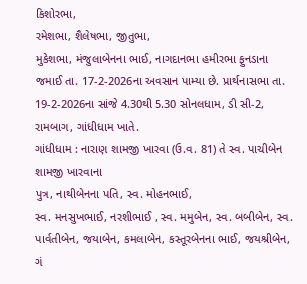કિશોરભા,
રમેશભા, શૈલેષભા, જીતુભા,
મુકેશભા, મંજુલાબેનના ભાઈ, નાગદાનભા હમીરભા ફુનડાના જમાઈ તા. 17-2-2026ના અવસાન પામ્યા છે. પ્રાર્થનાસભા તા. 19-2-2026ના સાંજે 4.30થી 5.30 સોનલધામ, ડી સી-2, રામબાગ, ગાંધીધામ ખાતે.
ગાંધીધામ : નારાણ શામજી ખારવા (ઉ.વ. 81) તે સ્વ. પાચીબેન શામજી ખારવાના
પુત્ર, નાથીબેનના પતિ, સ્વ. મોહનભાઈ,
સ્વ. મનસુખભાઈ, નરશીભાઈ , સ્વ. મમુબેન, સ્વ. બબીબેન, સ્વ.
પાર્વતીબેન, જયાબેન, કમલાબેન, કસ્તૂરબેનના ભાઈ, જયશ્રીબેન, ગં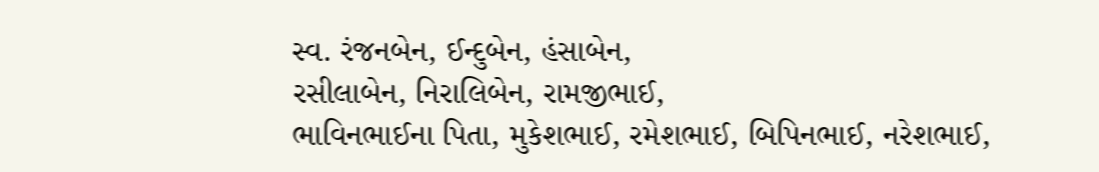સ્વ. રંજનબેન, ઈન્દુબેન, હંસાબેન,
રસીલાબેન, નિરાલિબેન, રામજીભાઈ,
ભાવિનભાઈના પિતા, મુકેશભાઈ, રમેશભાઈ, બિપિનભાઈ, નરેશભાઈ,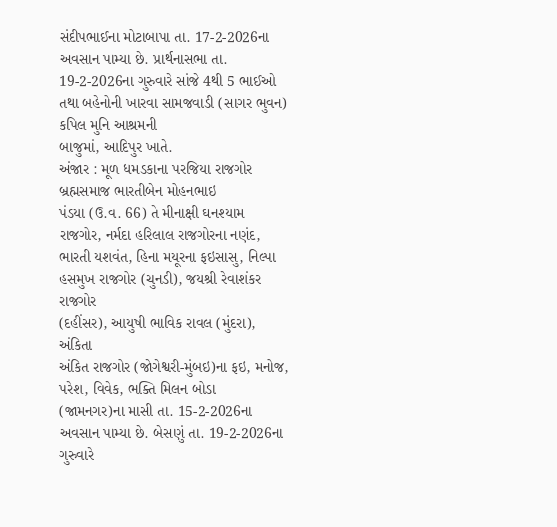સંદીપભાઈના મોટાબાપા તા. 17-2-2026ના અવસાન પામ્યા છે. પ્રાર્થનાસભા તા. 19-2-2026ના ગુરુવારે સાંજે 4થી 5 ભાઈઓ તથા બહેનોની ખારવા સામજવાડી (સાગર ભુવન) કપિલ મુનિ આશ્રમની
બાજુમાં, આદિપુર ખાતે.
અંજાર : મૂળ ધમડકાના પરજિયા રાજગોર બ્રહ્મસમાજ ભારતીબેન મોહનભાઇ
પંડયા (ઉ.વ. 66) તે મીનાક્ષી ઘનશ્યામ રાજગોર, નર્મદા હરિલાલ રાજગોરના નણંદ, ભારતી યશવંત, હિના મયૂરના ફઇસાસુ, નિલ્પા હસમુખ રાજગોર (ચુનડી), જયશ્રી રેવાશંકર રાજગોર
(દહીંસર), આયુષી ભાવિક રાવલ (મુંદરા), અંકિતા
અંકિત રાજગોર (જોગેશ્વરી-મુંબઇ)ના ફઇ, મનોજ, પરેશ, વિવેક, ભક્તિ મિલન બોડા
(જામનગર)ના માસી તા. 15-2-2026ના
અવસાન પામ્યા છે. બેસણું તા. 19-2-2026ના
ગુરુવારે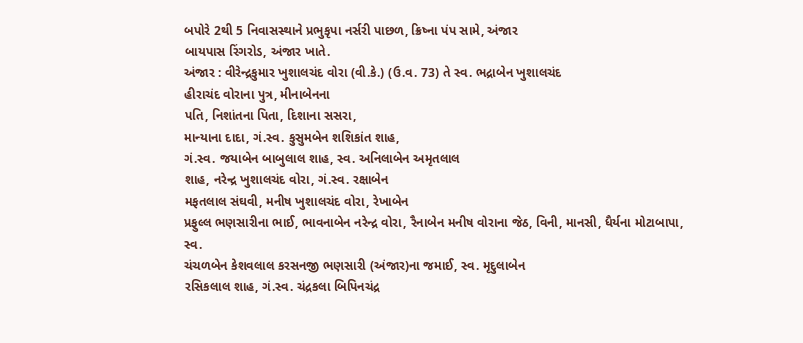બપોરે 2થી 5 નિવાસસ્થાને પ્રભુકૃપા નર્સરી પાછળ, ક્રિષ્ના પંપ સામે, અંજાર
બાયપાસ રિંગરોડ, અંજાર ખાતે.
અંજાર : વીરેન્દ્રકુમાર ખુશાલચંદ વોરા (વી.કે.) (ઉ.વ. 73) તે સ્વ. ભદ્રાબેન ખુશાલચંદ
હીરાચંદ વોરાના પુત્ર, મીનાબેનના
પતિ, નિશાંતના પિતા, દિશાના સસરા,
માન્યાના દાદા, ગં.સ્વ. કુસુમબેન શશિકાંત શાહ,
ગં.સ્વ. જયાબેન બાબુલાલ શાહ, સ્વ. અનિલાબેન અમૃતલાલ
શાહ, નરેન્દ્ર ખુશાલચંદ વોરા, ગં.સ્વ. રક્ષાબેન
મફતલાલ સંઘવી, મનીષ ખુશાલચંદ વોરા, રેખાબેન
પ્રફુલ્લ ભણસારીના ભાઈ, ભાવનાબેન નરેન્દ્ર વોરા, રૈનાબેન મનીષ વોરાના જેઠ, વિની, માનસી, ધૈર્યના મોટાબાપા, સ્વ.
ચંચળબેન કેશવલાલ કરસનજી ભણસારી (અંજાર)ના જમાઈ, સ્વ. મૃદુલાબેન
રસિકલાલ શાહ, ગં.સ્વ. ચંદ્રકલા બિપિનચંદ્ર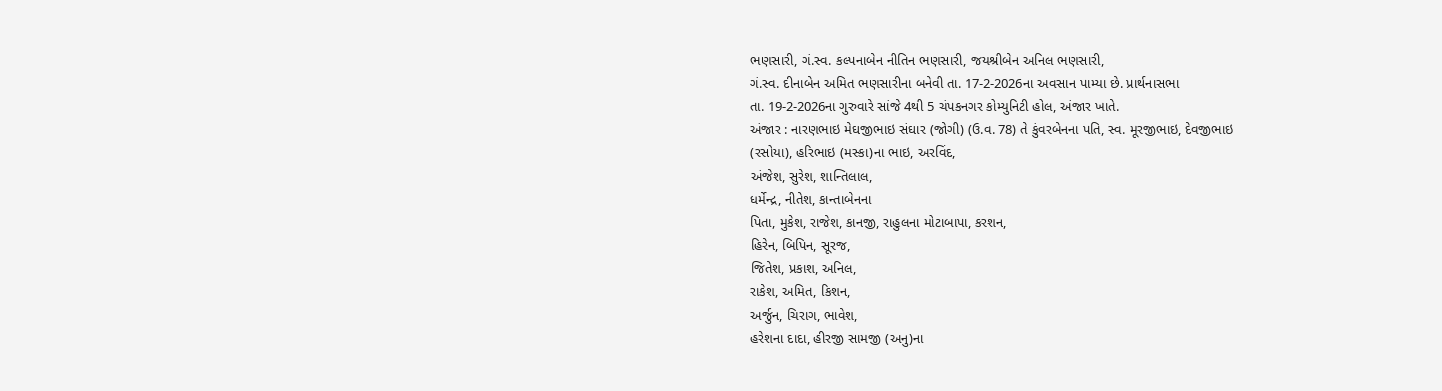ભણસારી, ગં.સ્વ. કલ્પનાબેન નીતિન ભણસારી, જયશ્રીબેન અનિલ ભણસારી,
ગં.સ્વ. દીનાબેન અમિત ભણસારીના બનેવી તા. 17-2-2026ના અવસાન પામ્યા છે. પ્રાર્થનાસભા
તા. 19-2-2026ના ગુરુવારે સાંજે 4થી 5 ચંપકનગર કોમ્યુનિટી હોલ, અંજાર ખાતે.
અંજાર : નારણભાઇ મેઘજીભાઇ સંઘાર (જોગી) (ઉ.વ. 78) તે કુંવરબેનના પતિ, સ્વ. મૂરજીભાઇ, દેવજીભાઇ
(રસોયા), હરિભાઇ (મસ્કા)ના ભાઇ, અરવિંદ,
અંજેશ, સુરેશ, શાન્તિલાલ,
ધર્મેન્દ્ર, નીતેશ, કાન્તાબેનના
પિતા, મુકેશ, રાજેશ, કાનજી, રાહુલના મોટાબાપા, કરશન,
હિરેન, બિપિન, સૂરજ,
જિતેશ, પ્રકાશ, અનિલ,
રાકેશ, અમિત, કિશન,
અર્જુન, ચિરાગ, ભાવેશ,
હરેશના દાદા, હીરજી સામજી (અનુ)ના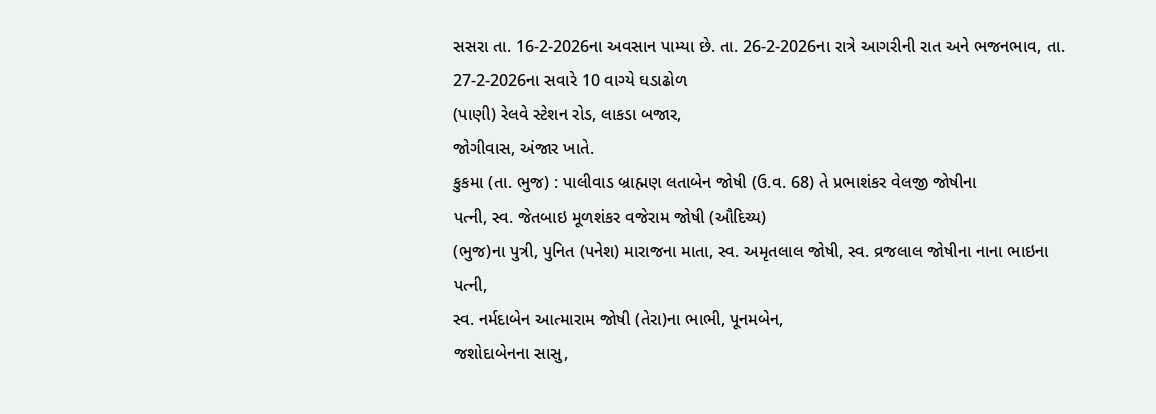સસરા તા. 16-2-2026ના અવસાન પામ્યા છે. તા. 26-2-2026ના રાત્રે આગરીની રાત અને ભજનભાવ, તા. 27-2-2026ના સવારે 10 વાગ્યે ઘડાઢોળ
(પાણી) રેલવે સ્ટેશન રોડ, લાકડા બજાર,
જોગીવાસ, અંજાર ખાતે.
કુકમા (તા. ભુજ) : પાલીવાડ બ્રાહ્મણ લતાબેન જોષી (ઉ.વ. 68) તે પ્રભાશંકર વેલજી જોષીના
પત્ની, સ્વ. જેતબાઇ મૂળશંકર વજેરામ જોષી (ઔદિચ્ય)
(ભુજ)ના પુત્રી, પુનિત (પનેશ) મારાજના માતા, સ્વ. અમૃતલાલ જોષી, સ્વ. વ્રજલાલ જોષીના નાના ભાઇના પત્ની,
સ્વ. નર્મદાબેન આત્મારામ જોષી (તેરા)ના ભાભી, પૂનમબેન,
જશોદાબેનના સાસુ,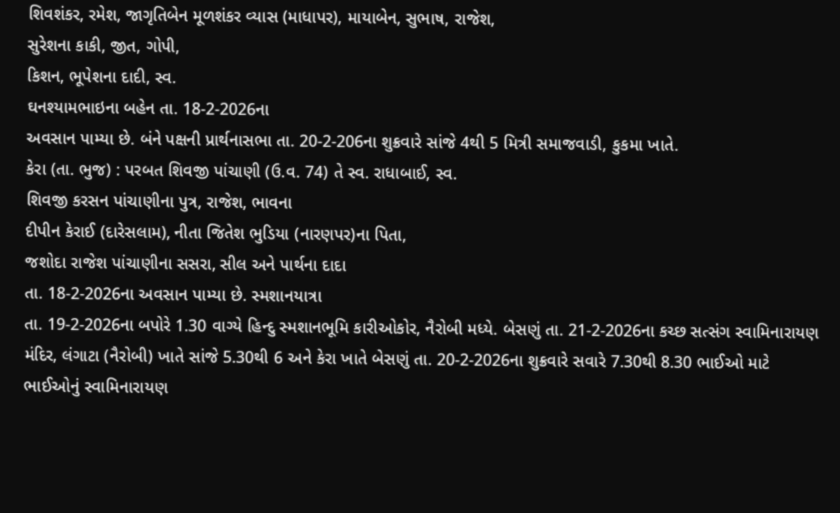શિવશંકર, રમેશ, જાગૃતિબેન મૂળશંકર વ્યાસ (માધાપર), માયાબેન, સુભાષ, રાજેશ,
સુરેશના કાકી, જીત, ગોપી,
કિશન, ભૂપેશના દાદી, સ્વ.
ઘનશ્યામભાઇના બહેન તા. 18-2-2026ના
અવસાન પામ્યા છે. બંને પક્ષની પ્રાર્થનાસભા તા. 20-2-206ના શુક્રવારે સાંજે 4થી 5 મિત્રી સમાજવાડી, કુકમા ખાતે.
કેરા (તા. ભુજ) : પરબત શિવજી પાંચાણી (ઉ.વ. 74) તે સ્વ. રાધાબાઈ, સ્વ.
શિવજી કરસન પાંચાણીના પુત્ર, રાજેશ, ભાવના
દીપીન કેરાઈ (દારેસલામ), નીતા જિતેશ ભુડિયા (નારણપર)ના પિતા,
જશોદા રાજેશ પાંચાણીના સસરા, સીલ અને પાર્થના દાદા
તા. 18-2-2026ના અવસાન પામ્યા છે. સ્મશાનયાત્રા
તા. 19-2-2026ના બપોરે 1.30 વાગ્યે હિન્દુ સ્મશાનભૂમિ કારીઓકોર, નૈરોબી મધ્યે. બેસણું તા. 21-2-2026ના કચ્છ સત્સંગ સ્વામિનારાયણ
મંદિર, લંગાટા (નૈરોબી) ખાતે સાંજે 5.30થી 6 અને કેરા ખાતે બેસણું તા. 20-2-2026ના શુક્રવારે સવારે 7.30થી 8.30 ભાઈઓ માટે ભાઈઓનું સ્વામિનારાયણ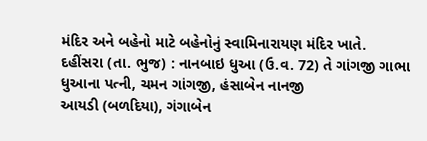મંદિર અને બહેનો માટે બહેનોનું સ્વામિનારાયણ મંદિર ખાતે.
દહીંસરા (તા. ભુજ) : નાનબાઇ ધુઆ (ઉ.વ. 72) તે ગાંગજી ગાભા ધુઆના પત્ની, ચમન ગાંગજી, હંસાબેન નાનજી
આયડી (બળદિયા), ગંગાબેન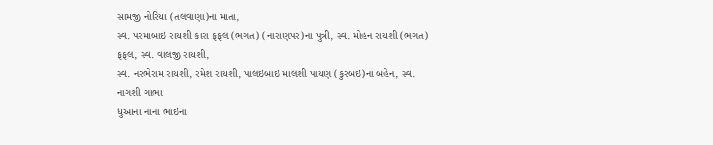સામજી નોરિયા (તલવાણા)ના માતા,
સ્વ. પરમાબાઇ રાયશી કારા ફફલ (ભગત) (નારાણપર)ના પુત્રી, સ્વ. મોહન રાયશી (ભગત) ફફલ, સ્વ. વાલજી રાયશી,
સ્વ. નરભેરામ રાયશી, રમેશ રાયશી, પાલઇબાઇ માલશી પાયણ (કુરબઇ)ના બહેન, સ્વ. નાગશી ગાભા
ધુઆના નાના ભાઇના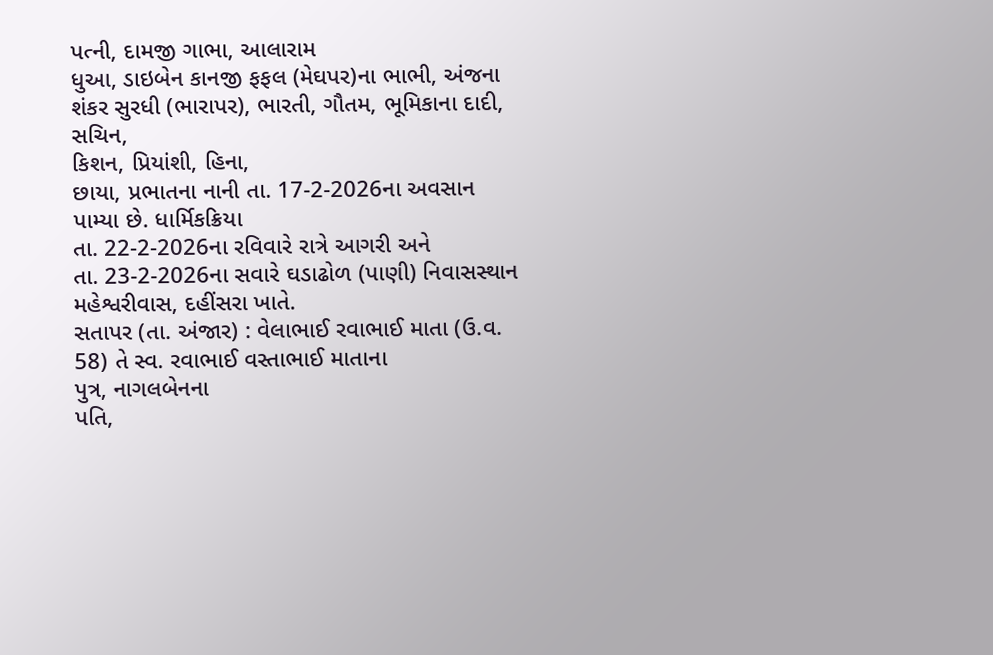પત્ની, દામજી ગાભા, આલારામ
ધુઆ, ડાઇબેન કાનજી ફફલ (મેઘપર)ના ભાભી, અંજના શંકર સુરધી (ભારાપર), ભારતી, ગૌતમ, ભૂમિકાના દાદી, સચિન,
કિશન, પ્રિયાંશી, હિના,
છાયા, પ્રભાતના નાની તા. 17-2-2026ના અવસાન પામ્યા છે. ધાર્મિકક્રિયા
તા. 22-2-2026ના રવિવારે રાત્રે આગરી અને
તા. 23-2-2026ના સવારે ઘડાઢોળ (પાણી) નિવાસસ્થાન
મહેશ્વરીવાસ, દહીંસરા ખાતે.
સતાપર (તા. અંજાર) : વેલાભાઈ રવાભાઈ માતા (ઉ.વ. 58) તે સ્વ. રવાભાઈ વસ્તાભાઈ માતાના
પુત્ર, નાગલબેનના
પતિ,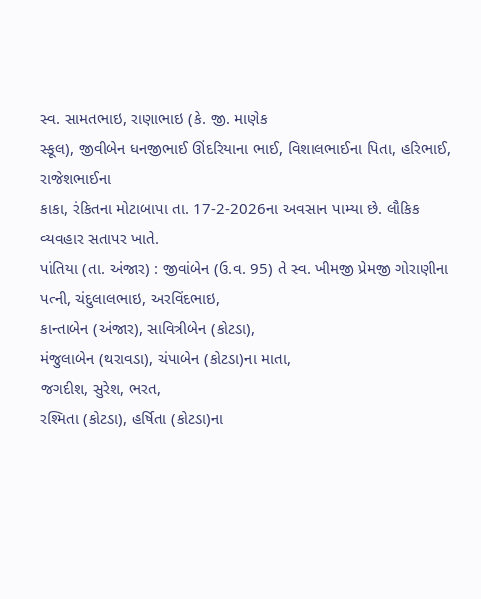સ્વ. સામતભાઇ, રાણાભાઇ (કે. જી. માણેક
સ્કૂલ), જીવીબેન ધનજીભાઈ ઊંદરિયાના ભાઈ, વિશાલભાઈના પિતા, હરિભાઈ, રાજેશભાઈના
કાકા, રંકિતના મોટાબાપા તા. 17-2-2026ના અવસાન પામ્યા છે. લૌકિક
વ્યવહાર સતાપર ખાતે.
પાંતિયા (તા. અંજાર) : જીવાંબેન (ઉ.વ. 95) તે સ્વ. ખીમજી પ્રેમજી ગોરાણીના
પત્ની, ચંદુલાલભાઇ, અરવિંદભાઇ,
કાન્તાબેન (અંજાર), સાવિત્રીબેન (કોટડા),
મંજુલાબેન (થરાવડા), ચંપાબેન (કોટડા)ના માતા,
જગદીશ, સુરેશ, ભરત,
રશ્મિતા (કોટડા), હર્ષિતા (કોટડા)ના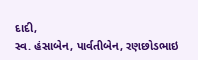દાદી,
સ્વ. હંસાબેન, પાર્વતીબેન, રણછોડભાઇ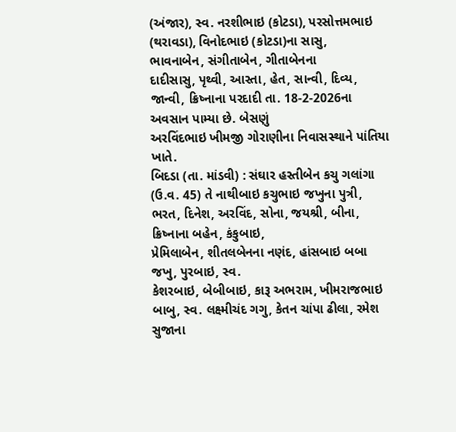(અંજાર), સ્વ. નરશીભાઇ (કોટડા), પરસોત્તમભાઇ (થરાવડા), વિનોદભાઇ (કોટડા)ના સાસુ,
ભાવનાબેન, સંગીતાબેન, ગીતાબેનના
દાદીસાસુ, પૃથ્વી, આસ્તા, હેત, સાન્વી, દિવ્ય, જાન્વી, ક્રિષ્નાના પરદાદી તા. 18-2-2026ના અવસાન પામ્યા છે. બેસણું
અરવિંદભાઇ ખીમજી ગોરાણીના નિવાસસ્થાને પાંતિયા ખાતે.
બિદડા (તા. માંડવી) : સંઘાર હસ્તીબેન કચુ ગલાંગા (ઉ.વ. 45) તે નાથીબાઇ કચુભાઇ જખુના પુત્રી, ભરત, દિનેશ, અરવિંદ, સોના, જયશ્રી, બીના, ક્રિષ્નાના બહેન, કંકુબાઇ,
પ્રેમિલાબેન, શીતલબેનના નણંદ, હાંસબાઇ બબા જખુ, પુરબાઇ, સ્વ.
કેશરબાઇ, બેબીબાઇ, કારૂ અભરામ, ખીમરાજભાઇ બાબુ, સ્વ. લક્ષ્મીચંદ ગગુ, કેતન ચાંપા ઢીલા, રમેશ સુજાના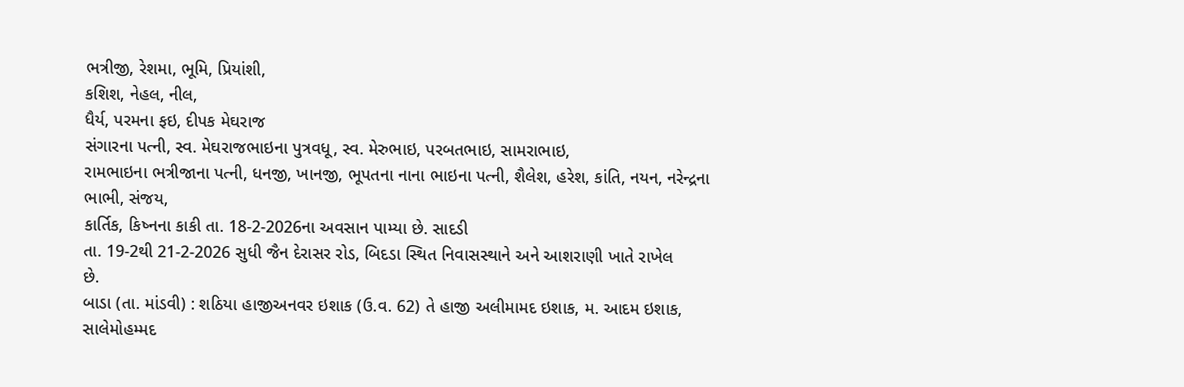ભત્રીજી, રેશમા, ભૂમિ, પ્રિયાંશી,
કશિશ, નેહલ, નીલ,
ધૈર્ય, પરમના ફઇ, દીપક મેઘરાજ
સંગારના પત્ની, સ્વ. મેઘરાજભાઇના પુત્રવધૂ, સ્વ. મેરુભાઇ, પરબતભાઇ, સામરાભાઇ,
રામભાઇના ભત્રીજાના પત્ની, ધનજી, ખાનજી, ભૂપતના નાના ભાઇના પત્ની, શૈલેશ, હરેશ, કાંતિ, નયન, નરેન્દ્રના ભાભી, સંજય,
કાર્તિક, કિષ્નના કાકી તા. 18-2-2026ના અવસાન પામ્યા છે. સાદડી
તા. 19-2થી 21-2-2026 સુધી જૈન દેરાસર રોડ, બિદડા સ્થિત નિવાસસ્થાને અને આશરાણી ખાતે રાખેલ
છે.
બાડા (તા. માંડવી) : શઠિયા હાજીઅનવર ઇશાક (ઉ.વ. 62) તે હાજી અલીમામદ ઇશાક, મ. આદમ ઇશાક, સાલેમોહમ્મદ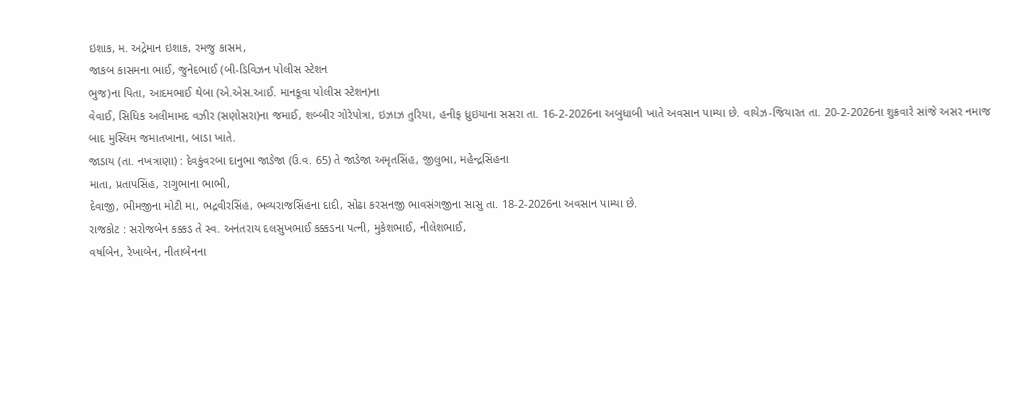ઇશાક, મ. અદ્રેમાન ઇશાક, રમજુ કાસમ,
જાકબ કાસમના ભાઈ, જુનેદભાઈ (બી-ડિવિઝન પોલીસ સ્ટેશન
ભુજ)ના પિતા, આદમભાઈ થેબા (એ.એસ.આઈ. માનકૂવા પોલીસ સ્ટેશન)ના
વેવાઈ, સિધિક અલીમામદ વઝીર (સણોસરા)ના જમાઈ, શબ્બીર ગોરેપોત્રા, ઇઝાઝ તુરિયા, હનીફ ધ્રુઇયાના સસરા તા. 16-2-2026ના અબુધાબી ખાતે અવસાન પામ્યા છે. વાયેઝ-જિયારત તા. 20-2-2026ના શુક્રવારે સાંજે અસર નમાજ
બાદ મુસ્લિમ જમાતખાના, બાડા ખાતે.
જાડાય (તા. નખત્રાણા) : દેવકુંવરબા દાનુભા જાડેજા (ઉ.વ. 65) તે જાડેજા અમૃતસિંહ, જીલુભા, મહેન્દ્રસિંહના
માતા, પ્રતાપસિંહ, રાગુભાના ભાભી,
દેવાજી, ભીમજીના મોટી મા, ભદ્રવીરસિંહ, ભવ્યરાજસિંહના દાદી, સોઢા કરસનજી ભાવસંગજીના સાસુ તા. 18-2-2026ના અવસાન પામ્યા છે.
રાજકોટ : સરોજબેન કક્કડ તે સ્વ. અનંતરાય દલસુખભાઈ કક્કડના પત્ની, મુકેશભાઈ, નીલેશભાઈ,
વર્ષાબેન, રેખાબેન, નીતાબેનના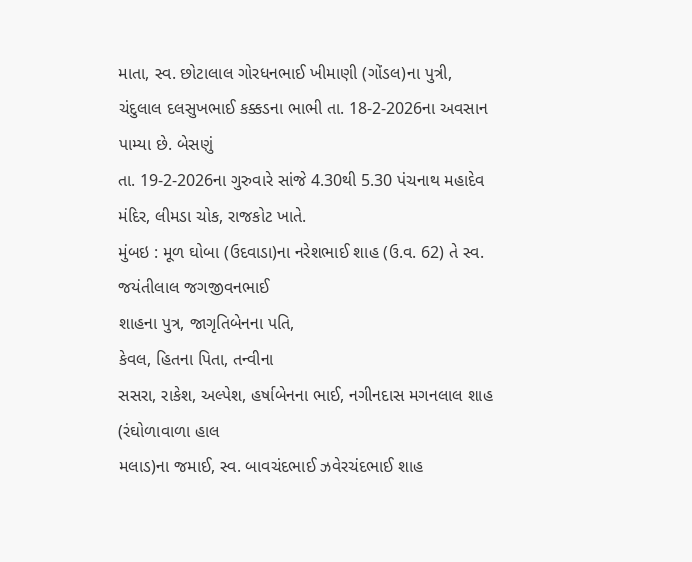માતા, સ્વ. છોટાલાલ ગોરધનભાઈ ખીમાણી (ગોંડલ)ના પુત્રી,
ચંદુલાલ દલસુખભાઈ કક્કડના ભાભી તા. 18-2-2026ના અવસાન પામ્યા છે. બેસણું
તા. 19-2-2026ના ગુરુવારે સાંજે 4.30થી 5.30 પંચનાથ મહાદેવ મંદિર, લીમડા ચોક, રાજકોટ ખાતે.
મુંબઇ : મૂળ ઘોબા (ઉદવાડા)ના નરેશભાઈ શાહ (ઉ.વ. 62) તે સ્વ. જયંતીલાલ જગજીવનભાઈ
શાહના પુત્ર, જાગૃતિબેનના પતિ,
કેવલ, હિતના પિતા, તન્વીના
સસરા, રાકેશ, અલ્પેશ, હર્ષાબેનના ભાઈ, નગીનદાસ મગનલાલ શાહ (રંઘોળાવાળા હાલ
મલાડ)ના જમાઈ, સ્વ. બાવચંદભાઈ ઝવેરચંદભાઈ શાહ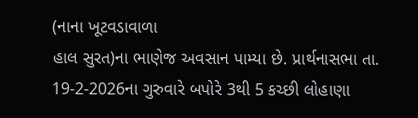(નાના ખૂટવડાવાળા
હાલ સુરત)ના ભાણેજ અવસાન પામ્યા છે. પ્રાર્થનાસભા તા. 19-2-2026ના ગુરુવારે બપોરે 3થી 5 કચ્છી લોહાણા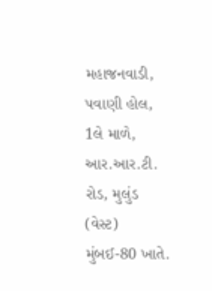મહાજનવાડી, પવાણી હોલ, 1લે માળે, આર.આર.ટી. રોડ, મુલુંડ
(વેસ્ટ) મુંબઈ-80 ખાતે.